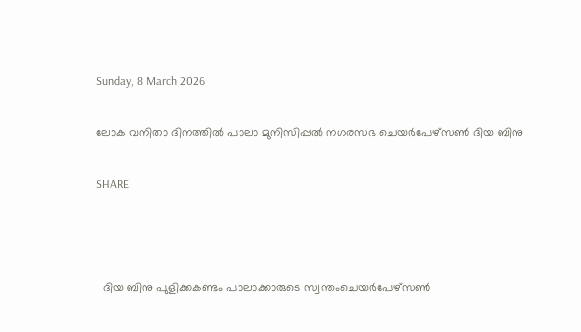Sunday, 8 March 2026

ലോക വനിതാ ദിനത്തിൽ പാലാ മുനിസിപ്പൽ നഗരസഭ ചെയർപേഴ്സൺ ദിയ ബിനു

SHARE



  ദിയ ബിനു പുളിക്കകണ്ടം പാലാക്കാരുടെ സ്വന്തംചെയർപേഴ്സൺ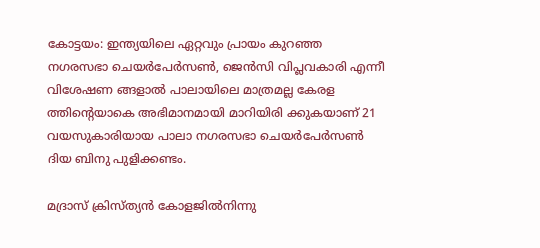കോട്ടയം: ഇന്ത്യയിലെ ഏറ്റവും പ്രായം കുറഞ്ഞ നഗരസഭാ ചെയർപേർസൺ, ജെൻസി വിപ്ലവകാരി എന്നീ വിശേഷണ ങ്ങളാൽ പാലായിലെ മാത്രമല്ല കേരള ത്തിന്റെയാകെ അഭിമാനമായി മാറിയിരി ക്കുകയാണ് 21 വയസുകാരിയായ പാലാ നഗരസഭാ ചെയർപേർസൺ ദിയ ബിനു പുളിക്കണ്ടം.

മദ്രാസ് ക്രിസ്ത്യൻ കോളജിൽനിന്നു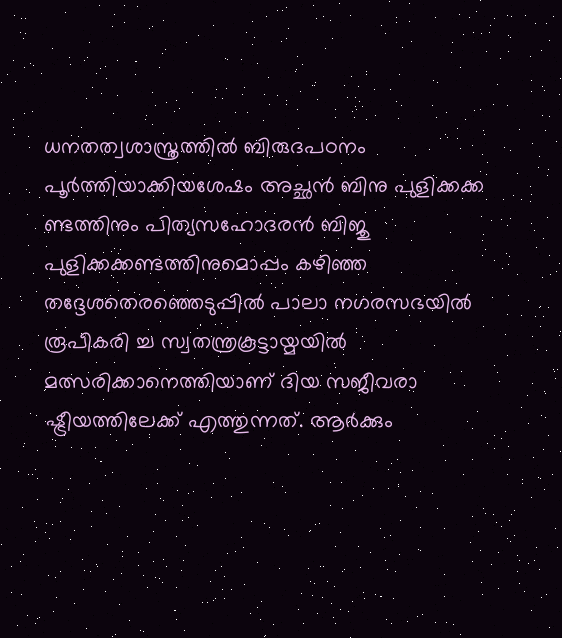ധനതത്വശാസ്ത്രത്തിൽ ബിരുദപഠനം പൂർത്തിയാക്കിയശേഷം അച്ഛൻ ബിനു പുളിക്കക്ക ണ്ടത്തിനും പിത്യസഹോദരൻ ബിജു പുളിക്കക്കണ്ടത്തിനുമൊപ്പം കഴിഞ്ഞ തദ്ദേശതെരഞ്ഞെടുപ്പിൽ പാലാ നഗരസഭയിൽ രൂപീകരി ച്ച സ്വതന്ത്രകൂട്ടായ്മയിൽ മത്സരിക്കാനെത്തിയാണ് ദിയ സജീവരാ ഷ്ട്രീയത്തിലേക്ക് എത്തുന്നത്. ആർക്കും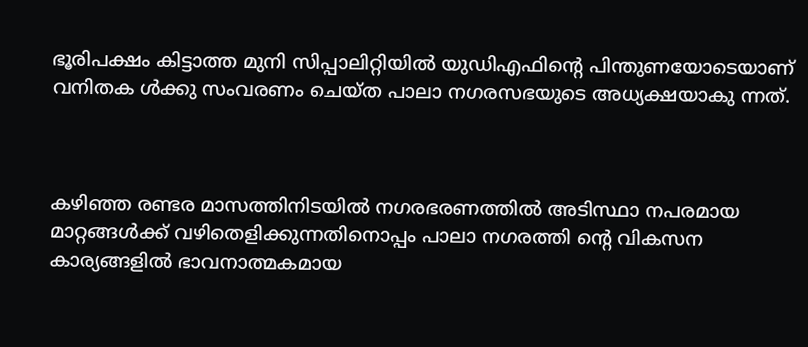ഭൂരിപക്ഷം കിട്ടാത്ത മുനി സിപ്പാലിറ്റിയിൽ യുഡിഎഫിൻ്റെ പിന്തുണയോടെയാണ് വനിതക ൾക്കു സംവരണം ചെയ്‌ത പാലാ നഗരസഭയുടെ അധ്യക്ഷയാകു ന്നത്.



കഴിഞ്ഞ രണ്ടര മാസത്തിനിടയിൽ നഗരഭരണത്തിൽ അടിസ്ഥാ നപരമായ മാറ്റങ്ങൾക്ക് വഴിതെളിക്കുന്നതിനൊപ്പം പാലാ നഗരത്തി ന്റെ വികസന കാര്യങ്ങളിൽ ഭാവനാത്മകമായ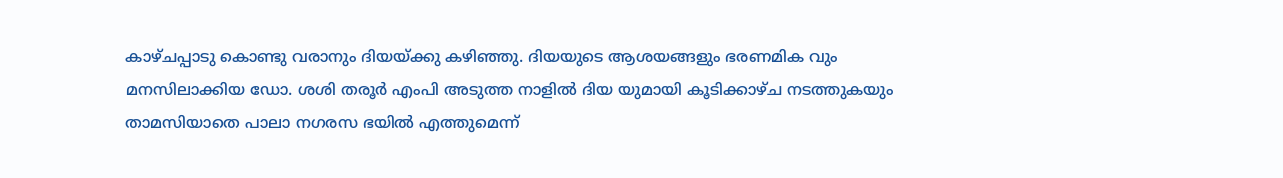കാഴ്‌ചപ്പാടു കൊണ്ടു വരാനും ദിയയ്ക്കു കഴിഞ്ഞു. ദിയയുടെ ആശയങ്ങളും ഭരണമിക വും മനസിലാക്കിയ ഡോ. ശശി തരൂർ എംപി അടുത്ത നാളിൽ ദിയ യുമായി കൂടിക്കാഴ്‌ച നടത്തുകയും താമസിയാതെ പാലാ നഗരസ ഭയിൽ എത്തുമെന്ന്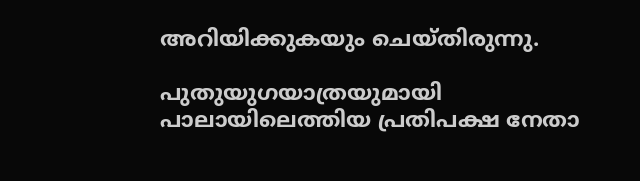അറിയിക്കുകയും ചെയ്തിരുന്നു.

പുതുയുഗയാത്രയുമായി പാലായിലെത്തിയ പ്രതിപക്ഷ നേതാ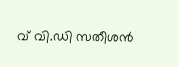വ് വി.ഡി സതീശൻ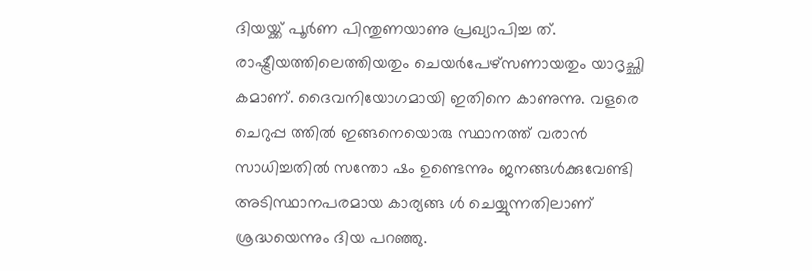ദിയയ്ക്ക് പൂർണ പിന്തുണയാണു പ്രഖ്യാപിച്ച ത്. രാഷ്ട്രീയത്തിലെത്തിയതും ചെയർപേഴ്‌സണായതും യാദൃച്ഛി കമാണ്. ദൈവനിയോഗമായി ഇതിനെ കാണുന്നു. വളരെ ചെറുപ്പ ത്തിൽ ഇങ്ങനെയൊരു സ്ഥാനത്ത് വരാൻ സാധിച്ചതിൽ സന്തോ ഷം ഉണ്ടെന്നും ജനങ്ങൾക്കുവേണ്ടി അടിസ്ഥാനപരമായ കാര്യങ്ങ ൾ ചെയ്യുന്നതിലാണ് ശ്രദ്ധയെന്നും ദിയ പറഞ്ഞു.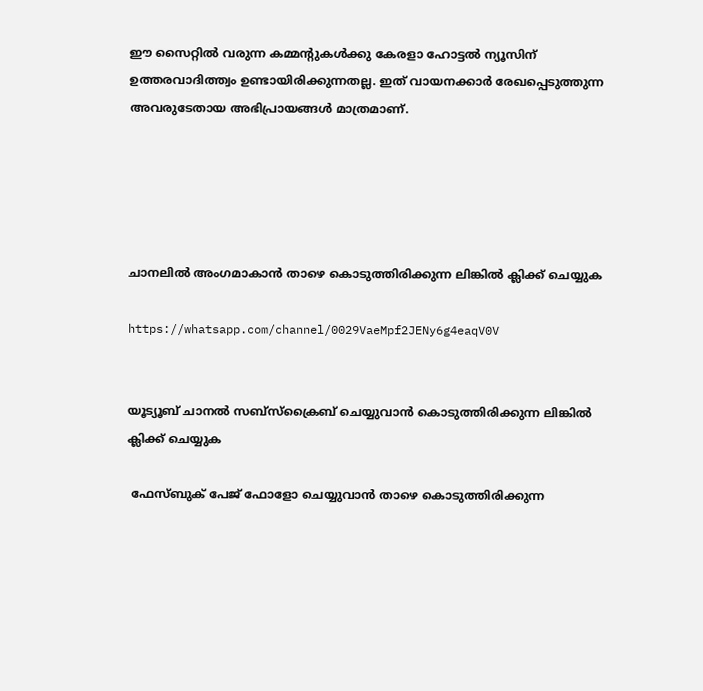ഈ സൈറ്റിൽ വരുന്ന കമ്മന്റുകൾക്കു കേരളാ ഹോട്ടൽ ന്യൂസിന് ഉത്തരവാദിത്ത്വം ഉണ്ടായിരിക്കുന്നതല്ല. ഇത് വായനക്കാർ രേഖപ്പെടുത്തുന്ന അവരുടേതായ അഭിപ്രായങ്ങൾ മാത്രമാണ്.





ചാനലിൽ അംഗമാകാൻ താഴെ കൊടുത്തിരിക്കുന്ന ലിങ്കിൽ ക്ലിക്ക് ചെയ്യുക

https://whatsapp.com/channel/0029VaeMpf2JENy6g4eaqV0V


യൂട്യൂബ് ചാനൽ സബ്സ്ക്രൈബ് ചെയ്യുവാൻ കൊടുത്തിരിക്കുന്ന ലിങ്കിൽ ക്ലിക്ക് ചെയ്യുക

 ഫേസ്ബുക് പേജ് ഫോളോ ചെയ്യുവാൻ താഴെ കൊടുത്തിരിക്കുന്ന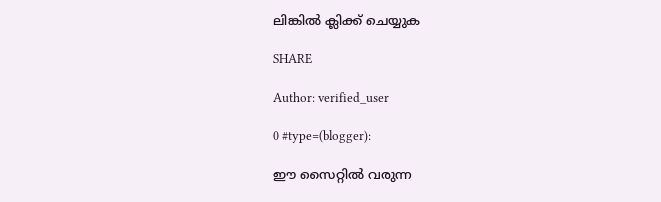ലിങ്കിൽ ക്ലിക്ക് ചെയ്യുക

SHARE

Author: verified_user

0 #type=(blogger):

ഈ സൈറ്റിൽ വരുന്ന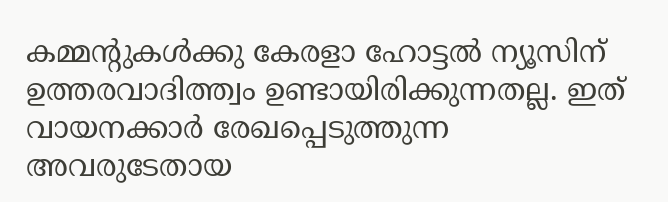കമ്മന്റുകൾക്കു കേരളാ ഹോട്ടൽ ന്യൂസിന് ഉത്തരവാദിത്ത്വം ഉണ്ടായിരിക്കുന്നതല്ല. ഇത് വായനക്കാർ രേഖപ്പെടുത്തുന്ന അവരുടേതായ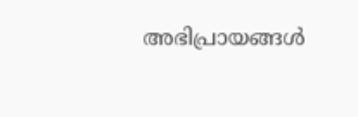അഭിപ്രായങ്ങൾ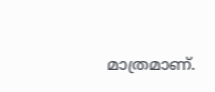മാത്രമാണ്.